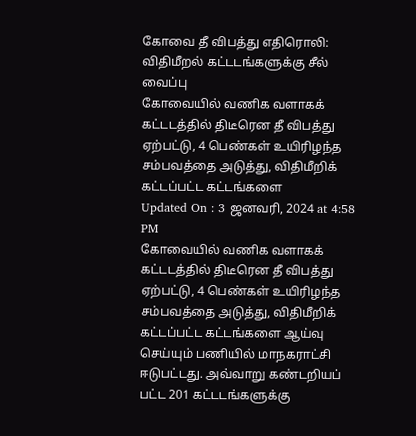கோவை தீ விபத்து எதிரொலி: விதிமீறல் கட்டடங்களுக்கு சீல் வைப்பு
கோவையில் வணிக வளாகக் கட்டடத்தில் திடீரென தீ விபத்து ஏற்பட்டு, 4 பெண்கள் உயிரிழந்த சம்பவத்தை அடுத்து, விதிமீறிக் கட்டப்பட்ட கட்டங்களை
Updated On : 3 ஜனவரி, 2024 at 4:58 PM
கோவையில் வணிக வளாகக் கட்டடத்தில் திடீரென தீ விபத்து ஏற்பட்டு, 4 பெண்கள் உயிரிழந்த சம்பவத்தை அடுத்து, விதிமீறிக் கட்டப்பட்ட கட்டங்களை ஆய்வு செய்யும் பணியில் மாநகராட்சி ஈடுபட்டது. அவ்வாறு கண்டறியப் பட்ட 201 கட்டடங்களுக்கு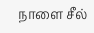நாளை சீல்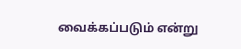வைக்கப்படும் என்று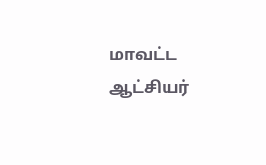மாவட்ட ஆட்சியர்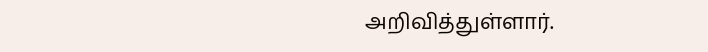அறிவித்துள்ளார்.